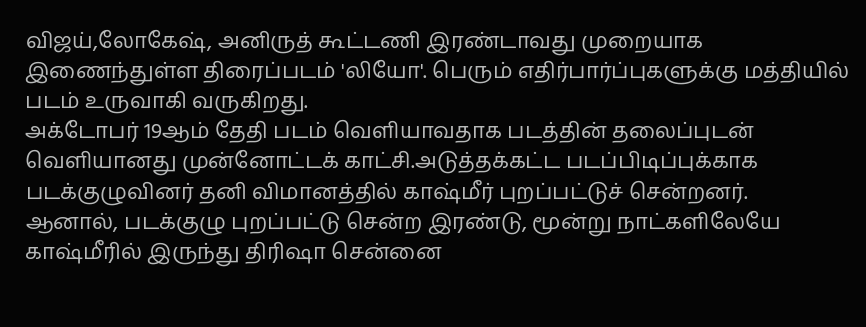விஜய்,லோகேஷ், அனிருத் கூட்டணி இரண்டாவது முறையாக இணைந்துள்ள திரைப்படம் 'லியோ'. பெரும் எதிர்பார்ப்புகளுக்கு மத்தியில் படம் உருவாகி வருகிறது.
அக்டோபர் 19ஆம் தேதி படம் வெளியாவதாக படத்தின் தலைப்புடன் வெளியானது முன்னோட்டக் காட்சி.அடுத்தக்கட்ட படப்பிடிப்புக்காக படக்குழுவினர் தனி விமானத்தில் காஷ்மீர் புறப்பட்டுச் சென்றனர்.
ஆனால், படக்குழு புறப்பட்டு சென்ற இரண்டு, மூன்று நாட்களிலேயே காஷ்மீரில் இருந்து திரிஷா சென்னை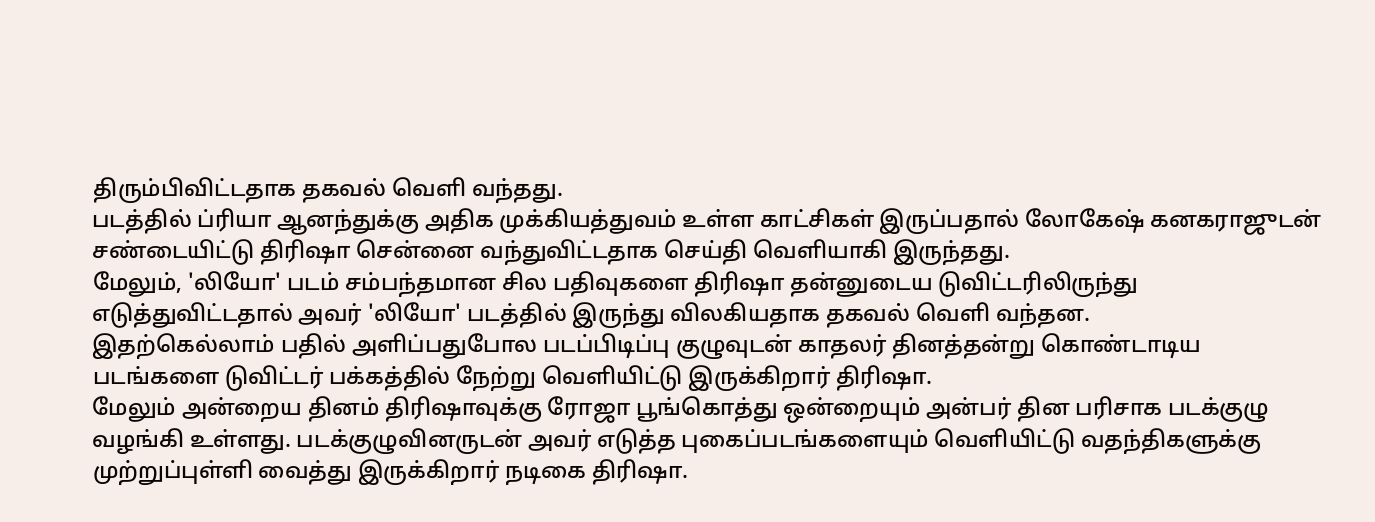திரும்பிவிட்டதாக தகவல் வெளி வந்தது.
படத்தில் ப்ரியா ஆனந்துக்கு அதிக முக்கியத்துவம் உள்ள காட்சிகள் இருப்பதால் லோகேஷ் கனகராஜுடன் சண்டையிட்டு திரிஷா சென்னை வந்துவிட்டதாக செய்தி வெளியாகி இருந்தது.
மேலும், 'லியோ' படம் சம்பந்தமான சில பதிவுகளை திரிஷா தன்னுடைய டுவிட்டரிலிருந்து எடுத்துவிட்டதால் அவர் 'லியோ' படத்தில் இருந்து விலகியதாக தகவல் வெளி வந்தன.
இதற்கெல்லாம் பதில் அளிப்பதுபோல படப்பிடிப்பு குழுவுடன் காதலர் தினத்தன்று கொண்டாடிய படங்களை டுவிட்டர் பக்கத்தில் நேற்று வெளியிட்டு இருக்கிறார் திரிஷா.
மேலும் அன்றைய தினம் திரிஷாவுக்கு ரோஜா பூங்கொத்து ஒன்றையும் அன்பர் தின பரிசாக படக்குழு வழங்கி உள்ளது. படக்குழுவினருடன் அவர் எடுத்த புகைப்படங்களையும் வெளியிட்டு வதந்திகளுக்கு முற்றுப்புள்ளி வைத்து இருக்கிறார் நடிகை திரிஷா.